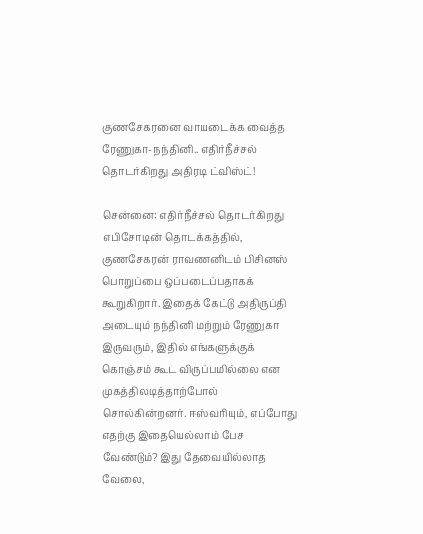குணசேகரனை வாயடைக்க வைத்த ரேணுகா-நந்தினி.. எதிர்நீச்சல் தொடர்கிறது அதிரடி ட்விஸ்ட்!

சென்னை: எதிர்நீச்சல் தொடர்கிறது எபிசோடின் தொடக்கத்தில், குணசேகரன் ராவணனிடம் பிசினஸ் பொறுப்பை ஒப்படைப்பதாகக் கூறுகிறார். இதைக் கேட்டு அதிருப்தி அடையும் நந்தினி மற்றும் ரேணுகா இருவரும், இதில் எங்களுக்குக் கொஞ்சம் கூட விருப்பமில்லை என முகத்திலடித்தாற்போல் சொல்கின்றனர். ஈஸ்வரியும், எப்போது எதற்கு இதையெல்லாம் பேச வேண்டும்? இது தேவையில்லாத வேலை,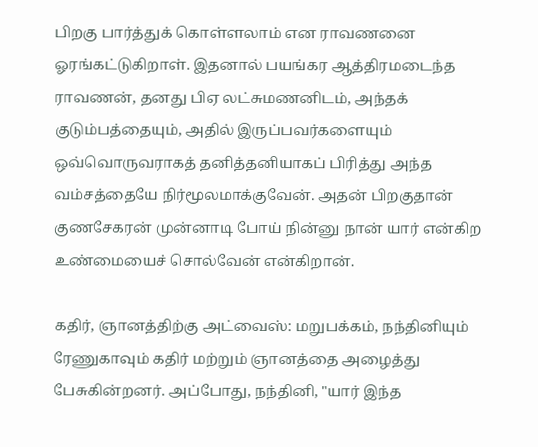பிறகு பார்த்துக் கொள்ளலாம் என ராவணனை ஓரங்கட்டுகிறாள். இதனால் பயங்கர ஆத்திரமடைந்த ராவணன், தனது பிஏ லட்சுமணனிடம், அந்தக் குடும்பத்தையும், அதில் இருப்பவர்களையும் ஒவ்வொருவராகத் தனித்தனியாகப் பிரித்து அந்த வம்சத்தையே நிர்மூலமாக்குவேன். அதன் பிறகுதான் குணசேகரன் முன்னாடி போய் நின்னு நான் யார் என்கிற உண்மையைச் சொல்வேன் என்கிறான்.

கதிர், ஞானத்திற்கு அட்வைஸ்: மறுபக்கம், நந்தினியும் ரேணுகாவும் கதிர் மற்றும் ஞானத்தை அழைத்து பேசுகின்றனர். அப்போது, நந்தினி, "யார் இந்த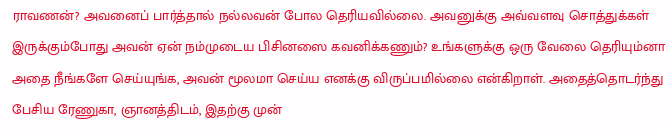ராவணன்? அவனைப் பார்த்தால் நல்லவன் போல தெரியவில்லை. அவனுக்கு அவ்வளவு சொத்துக்கள் இருக்கும்போது அவன் ஏன் நம்முடைய பிசினஸை கவனிக்கணும்? உங்களுக்கு ஒரு வேலை தெரியும்னா அதை நீங்களே செய்யுங்க, அவன் மூலமா செய்ய எனக்கு விருப்பமில்லை என்கிறாள். அதைத்தொடர்ந்து பேசிய ரேணுகா, ஞானத்திடம், இதற்கு முன்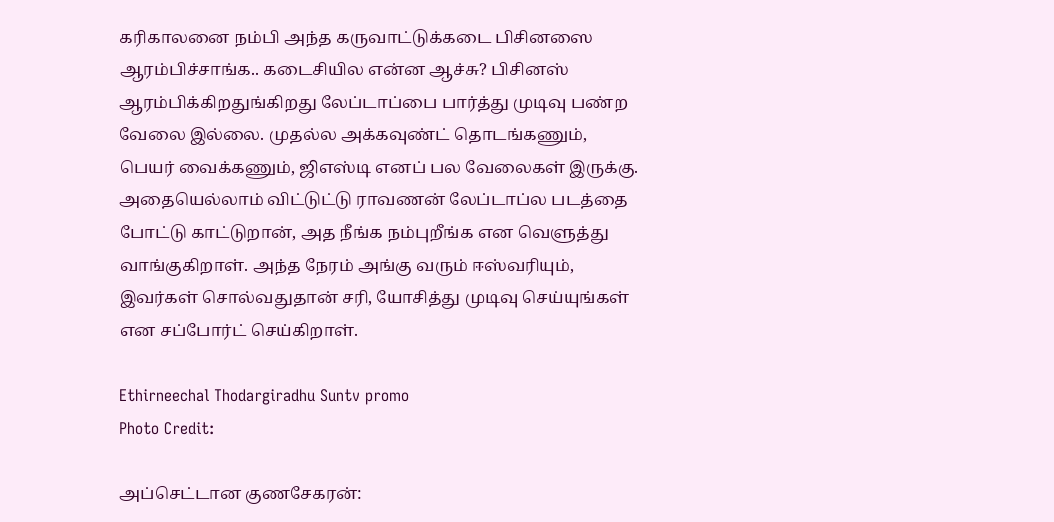கரிகாலனை நம்பி அந்த கருவாட்டுக்கடை பிசினஸை ஆரம்பிச்சாங்க.. கடைசியில என்ன ஆச்சு? பிசினஸ் ஆரம்பிக்கிறதுங்கிறது லேப்டாப்பை பார்த்து முடிவு பண்ற வேலை இல்லை. முதல்ல அக்கவுண்ட் தொடங்கணும், பெயர் வைக்கணும், ஜிஎஸ்டி எனப் பல வேலைகள் இருக்கு. அதையெல்லாம் விட்டுட்டு ராவணன் லேப்டாப்ல படத்தை போட்டு காட்டுறான், அத நீங்க நம்புறீங்க என வெளுத்து வாங்குகிறாள். அந்த நேரம் அங்கு வரும் ஈஸ்வரியும், இவர்கள் சொல்வதுதான் சரி, யோசித்து முடிவு செய்யுங்கள் என சப்போர்ட் செய்கிறாள்.

Ethirneechal Thodargiradhu Suntv promo
Photo Credit:

அப்செட்டான குணசேகரன்: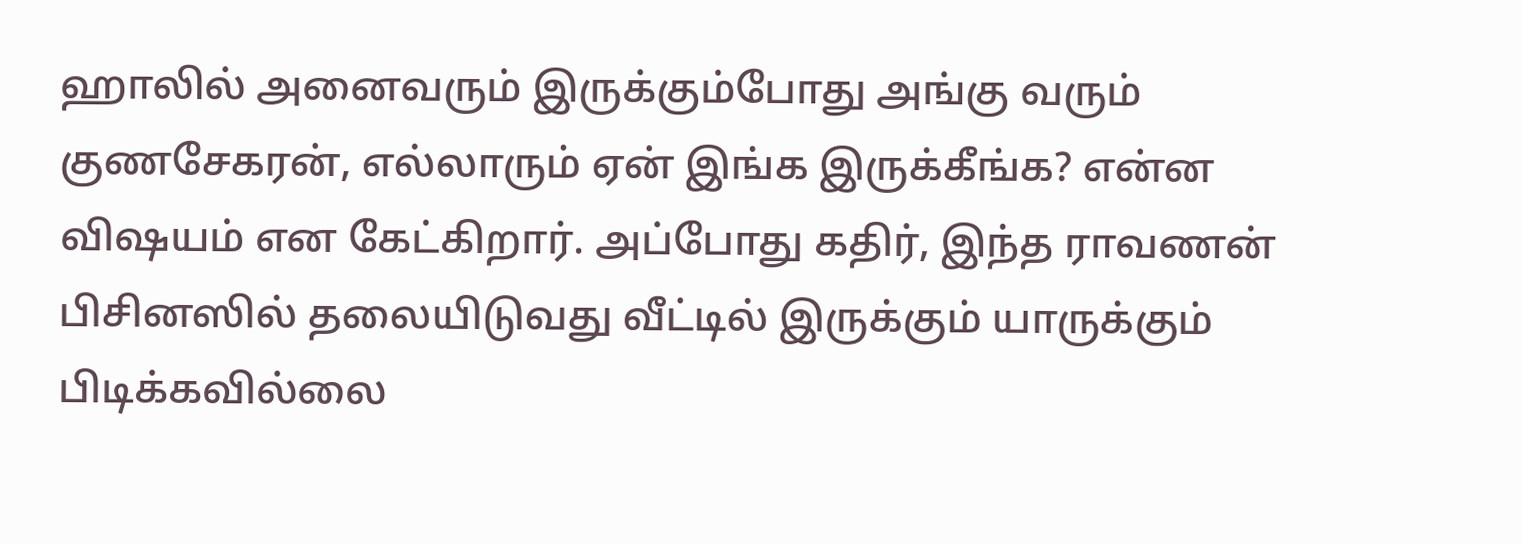ஹாலில் அனைவரும் இருக்கும்போது அங்கு வரும் குணசேகரன், எல்லாரும் ஏன் இங்க இருக்கீங்க? என்ன விஷயம் என கேட்கிறார். அப்போது கதிர், இந்த ராவணன் பிசினஸில் தலையிடுவது வீட்டில் இருக்கும் யாருக்கும் பிடிக்கவில்லை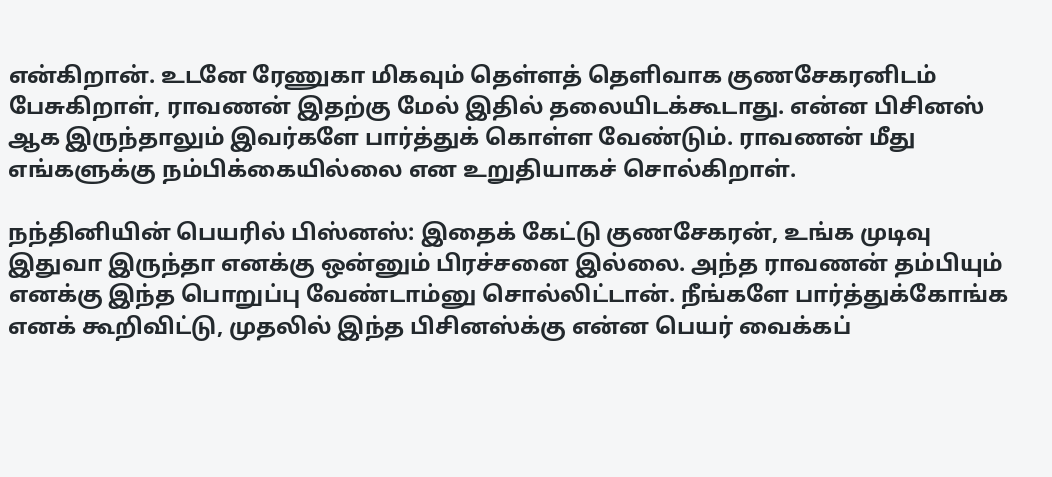என்கிறான். உடனே ரேணுகா மிகவும் தெள்ளத் தெளிவாக குணசேகரனிடம் பேசுகிறாள், ராவணன் இதற்கு மேல் இதில் தலையிடக்கூடாது. என்ன பிசினஸ் ஆக இருந்தாலும் இவர்களே பார்த்துக் கொள்ள வேண்டும். ராவணன் மீது எங்களுக்கு நம்பிக்கையில்லை என உறுதியாகச் சொல்கிறாள்.

நந்தினியின் பெயரில் பிஸ்னஸ்: இதைக் கேட்டு குணசேகரன், உங்க முடிவு இதுவா இருந்தா எனக்கு ஒன்னும் பிரச்சனை இல்லை. அந்த ராவணன் தம்பியும் எனக்கு இந்த பொறுப்பு வேண்டாம்னு சொல்லிட்டான். நீங்களே பார்த்துக்கோங்க எனக் கூறிவிட்டு, முதலில் இந்த பிசினஸ்க்கு என்ன பெயர் வைக்கப்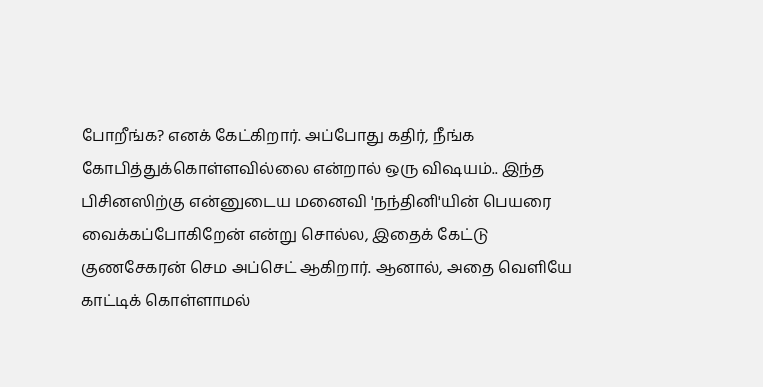போறீங்க? எனக் கேட்கிறார். அப்போது கதிர், நீங்க கோபித்துக்கொள்ளவில்லை என்றால் ஒரு விஷயம்.. இந்த பிசினஸிற்கு என்னுடைய மனைவி 'நந்தினி'யின் பெயரை வைக்கப்போகிறேன் என்று சொல்ல, இதைக் கேட்டு குணசேகரன் செம அப்செட் ஆகிறார். ஆனால், அதை வெளியே காட்டிக் கொள்ளாமல்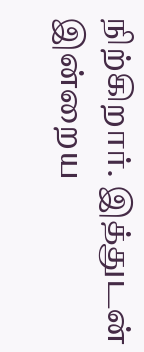நிற்கிறார். இத்துடன் இன்றைய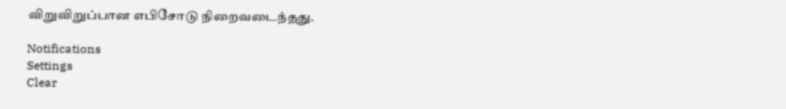விறுவிறுப்பான எபிசோடு நிறைவடைந்தது.

Notifications
Settings
Clear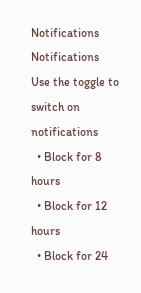Notifications
Notifications
Use the toggle to switch on notifications
  • Block for 8 hours
  • Block for 12 hours
  • Block for 24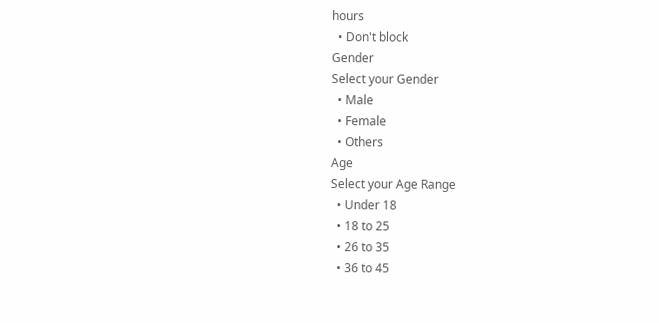hours
  • Don't block
Gender
Select your Gender
  • Male
  • Female
  • Others
Age
Select your Age Range
  • Under 18
  • 18 to 25
  • 26 to 35
  • 36 to 45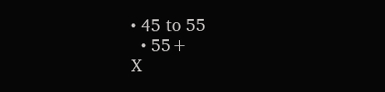• 45 to 55
  • 55+
X